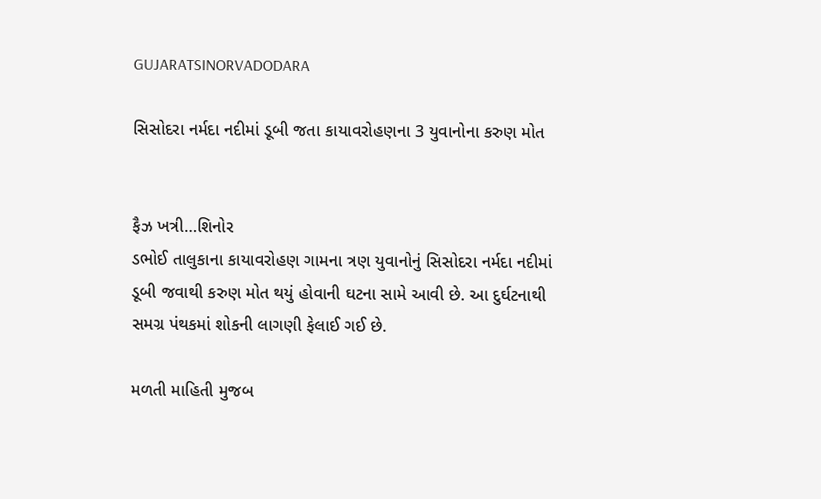GUJARATSINORVADODARA

સિસોદરા નર્મદા નદીમાં ડૂબી જતા કાયાવરોહણના 3 યુવાનોના કરુણ મોત


ફૈઝ ખત્રી…શિનોર
ડભોઈ તાલુકાના કાયાવરોહણ ગામના ત્રણ યુવાનોનું સિસોદરા નર્મદા નદીમાં ડૂબી જવાથી કરુણ મોત થયું હોવાની ઘટના સામે આવી છે. આ દુર્ઘટનાથી સમગ્ર પંથકમાં શોકની લાગણી ફેલાઈ ગઈ છે.

મળતી માહિતી મુજબ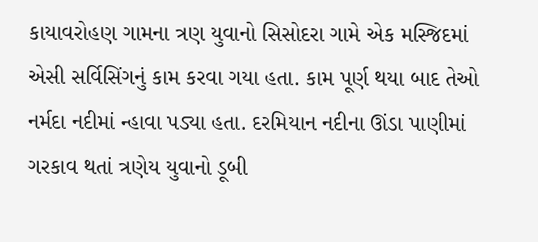કાયાવરોહણ ગામના ત્રણ યુવાનો સિસોદરા ગામે એક મસ્જિદમાં એસી સર્વિસિંગનું કામ કરવા ગયા હતા. કામ પૂર્ણ થયા બાદ તેઓ નર્મદા નદીમાં ન્હાવા પડ્યા હતા. દરમિયાન નદીના ઊંડા પાણીમાં ગરકાવ થતાં ત્રણેય યુવાનો ડૂબી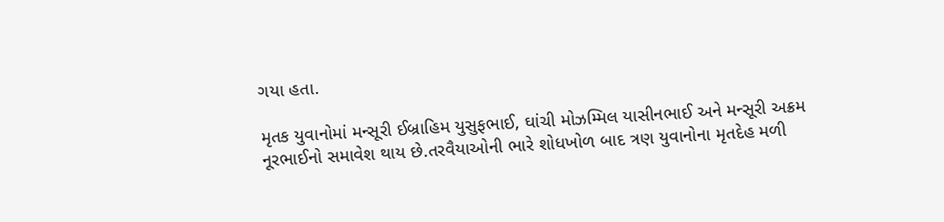ગયા હતા.

મૃતક યુવાનોમાં મન્સૂરી ઈબ્રાહિમ યુસુફભાઈ, ઘાંચી મોઝમ્મિલ યાસીનભાઈ અને મન્સૂરી અક્રમ નૂરભાઈનો સમાવેશ થાય છે.તરવૈયાઓની ભારે શોધખોળ બાદ ત્રણ યુવાનોના મૃતદેહ મળી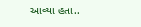આવ્યા હતા..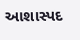આશાસ્પદ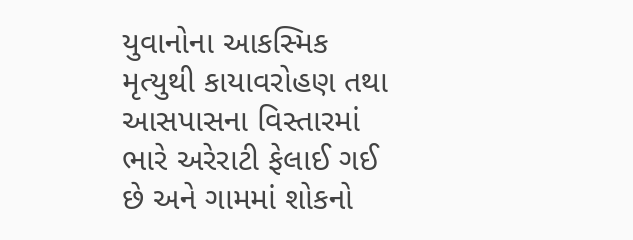યુવાનોના આકસ્મિક મૃત્યુથી કાયાવરોહણ તથા આસપાસના વિસ્તારમાં ભારે અરેરાટી ફેલાઈ ગઈ છે અને ગામમાં શોકનો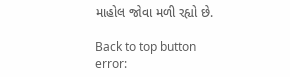માહોલ જોવા મળી રહ્યો છે.

Back to top button
error: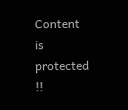Content is protected !!